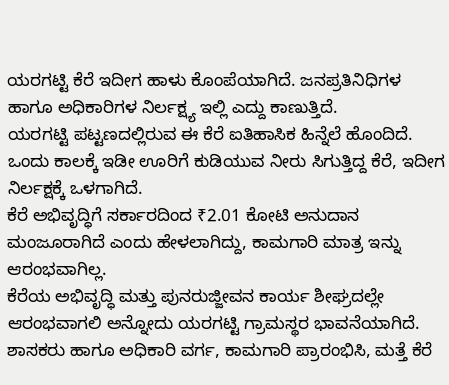ಯರಗಟ್ಟಿ ಕೆರೆ ಇದೀಗ ಹಾಳು ಕೊಂಪೆಯಾಗಿದೆ. ಜನಪ್ರತಿನಿಧಿಗಳ ಹಾಗೂ ಅಧಿಕಾರಿಗಳ ನಿರ್ಲಕ್ಷ್ಯ ಇಲ್ಲಿ ಎದ್ದು ಕಾಣುತ್ತಿದೆ.
ಯರಗಟ್ಟಿ ಪಟ್ಟಣದಲ್ಲಿರುವ ಈ ಕೆರೆ ಐತಿಹಾಸಿಕ ಹಿನ್ನೆಲೆ ಹೊಂದಿದೆ. ಒಂದು ಕಾಲಕ್ಕೆ ಇಡೀ ಊರಿಗೆ ಕುಡಿಯುವ ನೀರು ಸಿಗುತ್ತಿದ್ದ ಕೆರೆ, ಇದೀಗ ನಿರ್ಲಕ್ಷಕ್ಕೆ ಒಳಗಾಗಿದೆ.
ಕೆರೆ ಅಭಿವೃದ್ಧಿಗೆ ಸರ್ಕಾರದಿಂದ ₹2.01 ಕೋಟಿ ಅನುದಾನ ಮಂಜೂರಾಗಿದೆ ಎಂದು ಹೇಳಲಾಗಿದ್ದು, ಕಾಮಗಾರಿ ಮಾತ್ರ ಇನ್ನು ಆರಂಭವಾಗಿಲ್ಲ.
ಕೆರೆಯ ಅಭಿವೃದ್ಧಿ ಮತ್ತು ಪುನರುಜ್ಜೀವನ ಕಾರ್ಯ ಶೀಘ್ರದಲ್ಲೇ ಆರಂಭವಾಗಲಿ ಅನ್ನೋದು ಯರಗಟ್ಟಿ ಗ್ರಾಮಸ್ಥರ ಭಾವನೆಯಾಗಿದೆ.
ಶಾಸಕರು ಹಾಗೂ ಅಧಿಕಾರಿ ವರ್ಗ, ಕಾಮಗಾರಿ ಪ್ರಾರಂಭಿಸಿ, ಮತ್ತೆ ಕೆರೆ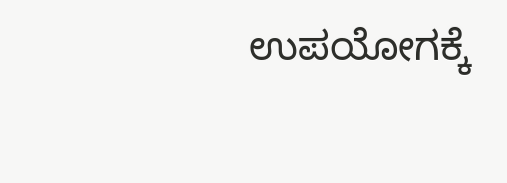ಉಪಯೋಗಕ್ಕೆ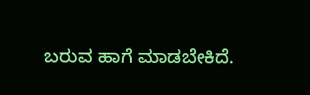ಬರುವ ಹಾಗೆ ಮಾಡಬೇಕಿದೆ.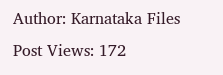Author: Karnataka Files
Post Views: 172